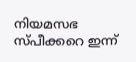നിയമസഭ സ്പീക്കറെ ഇന്ന്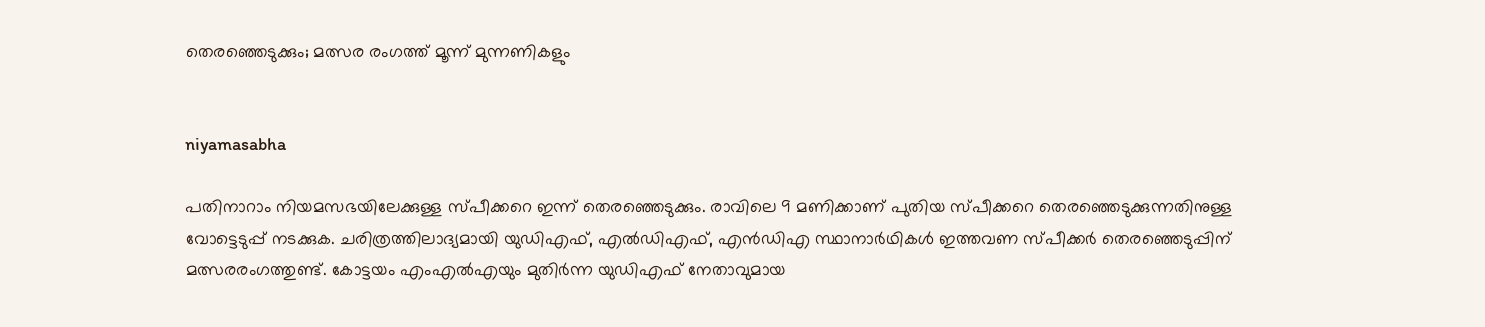തെരഞ്ഞെടുക്കും; മത്സര രംഗത്ത് മൂന്ന് മുന്നണികളും


niyamasabha

പതിനാറാം നിയമസഭയിലേക്കുള്ള സ്പീക്കറെ ഇന്ന് തെരഞ്ഞെടുക്കും. രാവിലെ 9 മണിക്കാണ് പുതിയ സ്പീക്കറെ തെരഞ്ഞെടുക്കുന്നതിനുള്ള വോട്ടെടുപ്പ് നടക്കുക. ചരിത്രത്തിലാദ്യമായി യുഡിഎഫ്, എൽഡിഎഫ്, എൻഡിഎ സ്ഥാനാർഥികൾ ഇത്തവണ സ്പീക്കർ തെരഞ്ഞെടുപ്പിന് മത്സരരംഗത്തുണ്ട്. കോട്ടയം എംഎൽഎയും മുതിർന്ന യുഡിഎഫ് നേതാവുമായ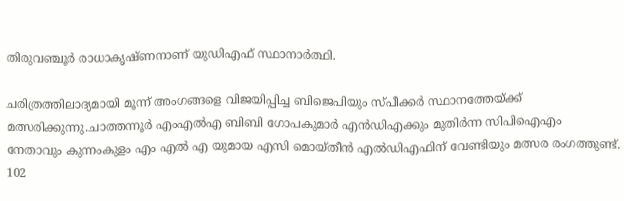തിരുവഞ്ചൂർ രാധാകൃഷ്ണനാണ് യുഡിഎഫ് സ്ഥാനാർത്ഥി.

ചരിത്രത്തിലാദ്യമായി മൂന്ന് അംഗങ്ങളെ വിജയിപ്പിച്ച ബിജെപിയും സ്പീക്കർ സ്ഥാനത്തേയ്ക്ക് മത്സരിക്കുന്നു.ചാത്തന്നൂർ എംഎൽഎ ബിബി ഗോപകുമാർ എൻഡിഎക്കും മുതിർന്ന സിപിഐഎം നേതാവും കുന്നംകുളം എം എൽ എ യുമായ എസി മൊയ്തീൻ എൽഡിഎഫിന് വേണ്ടിയും മത്സര രംഗത്തുണ്ട്. 102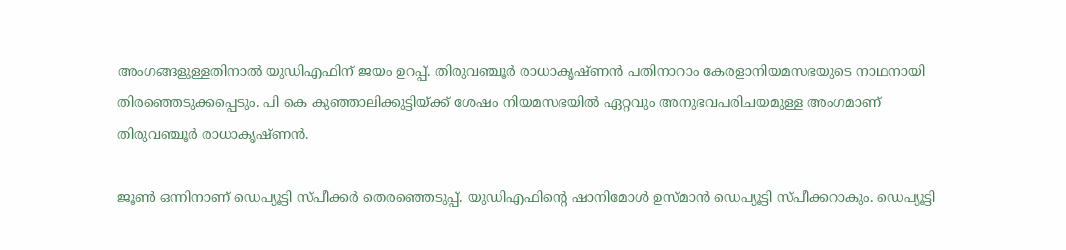അംഗങ്ങളുള്ളതിനാൽ യുഡിഎഫിന് ജയം ഉറപ്പ്. തിരുവഞ്ചൂർ രാധാകൃഷ്ണൻ പതിനാറാം കേരളാനിയമസഭയുടെ നാഥനായി തിരഞ്ഞെടുക്കപ്പെടും. പി കെ കുഞ്ഞാലിക്കുട്ടിയ്ക്ക് ശേഷം നിയമസഭയിൽ ഏറ്റവും അനുഭവപരിചയമുള്ള അംഗമാണ് തിരുവഞ്ചൂർ രാധാകൃഷ്ണൻ.

ജൂൺ ഒന്നിനാണ്‌ ഡെപ്യൂട്ടി സ്‌പീക്കർ തെരഞ്ഞെടുപ്പ്‌. യുഡിഎഫിന്റെ ഷാനിമോൾ ഉസ്മാൻ ഡെപ്യൂട്ടി സ്പീക്കറാകും. ഡെപ്യൂട്ടി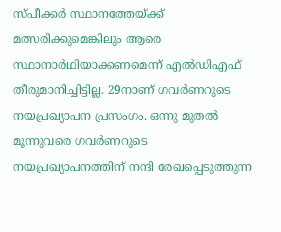സ്പീക്കർ സ്ഥാനത്തേയ്ക്ക് മത്സരിക്കുമെങ്കിലും ആരെ സ്ഥാനാർഥിയാക്കണമെന്ന് എൽഡിഎഫ് തീരുമാനിച്ചിട്ടില്ല. 29നാണ് ഗവർണറുടെ നയപ്രഖ്യാപന പ്രസംഗം. ഒന്നു മുതൽ മൂന്നുവരെ ഗവർണറുടെ നയപ്രഖ്യാപനത്തിന്‌ നന്ദി രേഖപ്പെടുത്തുന്ന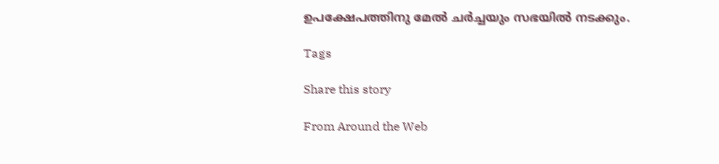ഉപക്ഷേപത്തിനു മേൽ ചർച്ചയും സഭയിൽ നടക്കും.

Tags

Share this story

From Around the Web